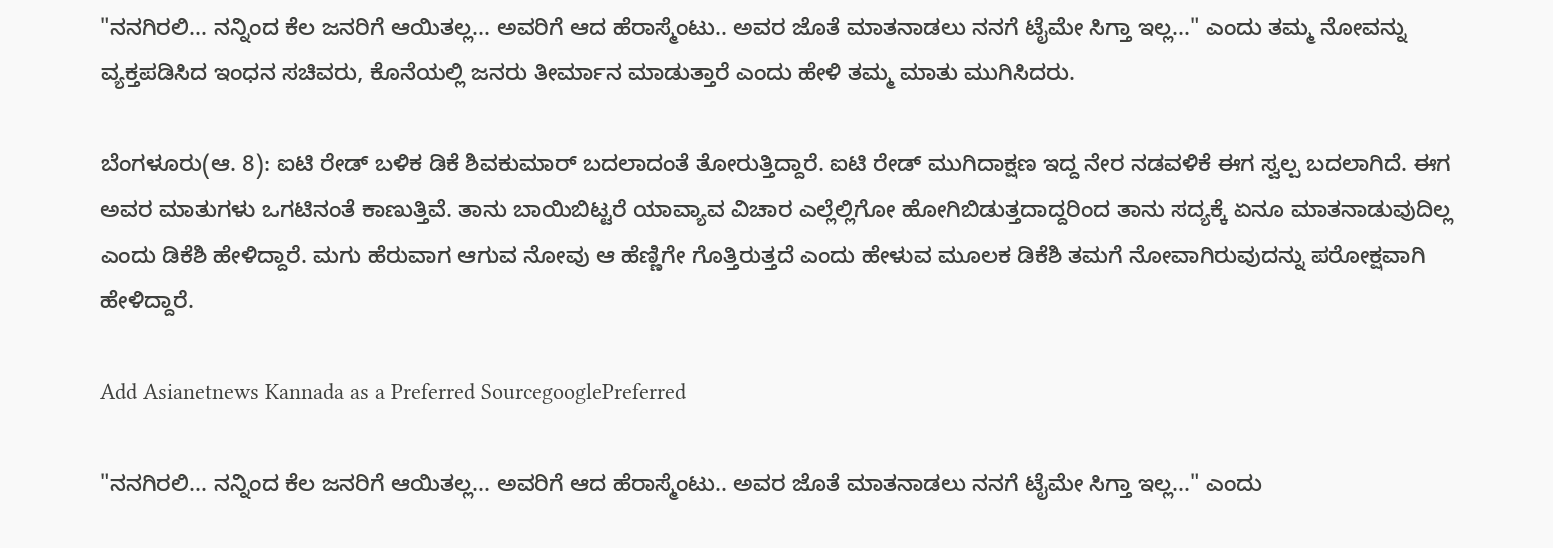"ನನಗಿರಲಿ... ನನ್ನಿಂದ ಕೆಲ ಜನರಿಗೆ ಆಯಿತಲ್ಲ... ಅವರಿಗೆ ಆದ ಹೆರಾಸ್ಮೆಂಟು.. ಅವರ ಜೊತೆ ಮಾತನಾಡಲು ನನಗೆ ಟೈಮೇ ಸಿಗ್ತಾ ಇಲ್ಲ..." ಎಂದು ತಮ್ಮ ನೋವನ್ನು ವ್ಯಕ್ತಪಡಿಸಿದ ಇಂಧನ ಸಚಿವರು, ಕೊನೆಯಲ್ಲಿ ಜನರು ತೀರ್ಮಾನ ಮಾಡುತ್ತಾರೆ ಎಂದು ಹೇಳಿ ತಮ್ಮ ಮಾತು ಮುಗಿಸಿದರು.

ಬೆಂಗಳೂರು(ಆ. 8): ಐಟಿ ರೇಡ್ ಬಳಿಕ ಡಿಕೆ ಶಿವಕುಮಾರ್ ಬದಲಾದಂತೆ ತೋರುತ್ತಿದ್ದಾರೆ. ಐಟಿ ರೇಡ್ ಮುಗಿದಾಕ್ಷಣ ಇದ್ದ ನೇರ ನಡವಳಿಕೆ ಈಗ ಸ್ವಲ್ಪ ಬದಲಾಗಿದೆ. ಈಗ ಅವರ ಮಾತುಗಳು ಒಗಟಿನಂತೆ ಕಾಣುತ್ತಿವೆ. ತಾನು ಬಾಯಿಬಿಟ್ಟರೆ ಯಾವ್ಯಾವ ವಿಚಾರ ಎಲ್ಲೆಲ್ಲಿಗೋ ಹೋಗಿಬಿಡುತ್ತದಾದ್ದರಿಂದ ತಾನು ಸದ್ಯಕ್ಕೆ ಏನೂ ಮಾತನಾಡುವುದಿಲ್ಲ ಎಂದು ಡಿಕೆಶಿ ಹೇಳಿದ್ದಾರೆ. ಮಗು ಹೆರುವಾಗ ಆಗುವ ನೋವು ಆ ಹೆಣ್ಣಿಗೇ ಗೊತ್ತಿರುತ್ತದೆ ಎಂದು ಹೇಳುವ ಮೂಲಕ ಡಿಕೆಶಿ ತಮಗೆ ನೋವಾಗಿರುವುದನ್ನು ಪರೋಕ್ಷವಾಗಿ ಹೇಳಿದ್ದಾರೆ.

Add Asianetnews Kannada as a Preferred SourcegooglePreferred

"ನನಗಿರಲಿ... ನನ್ನಿಂದ ಕೆಲ ಜನರಿಗೆ ಆಯಿತಲ್ಲ... ಅವರಿಗೆ ಆದ ಹೆರಾಸ್ಮೆಂಟು.. ಅವರ ಜೊತೆ ಮಾತನಾಡಲು ನನಗೆ ಟೈಮೇ ಸಿಗ್ತಾ ಇಲ್ಲ..." ಎಂದು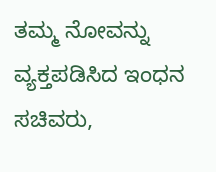ತಮ್ಮ ನೋವನ್ನು ವ್ಯಕ್ತಪಡಿಸಿದ ಇಂಧನ ಸಚಿವರು,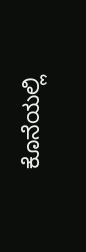ಕೊನೆಯಲ್ಲಿ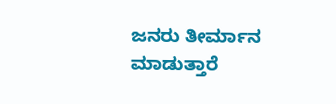ಜನರು ತೀರ್ಮಾನ ಮಾಡುತ್ತಾರೆ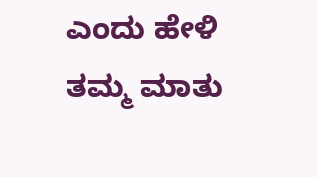ಎಂದು ಹೇಳಿ ತಮ್ಮ ಮಾತು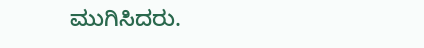ಮುಗಿಸಿದರು.